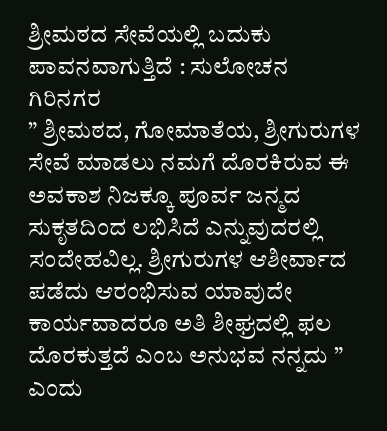ಶ್ರೀಮಠದ ಸೇವೆಯಲ್ಲಿ ಬದುಕು ಪಾವನವಾಗುತ್ತಿದೆ : ಸುಲೋಚನ ಗಿರಿನಗರ
” ಶ್ರೀಮಠದ, ಗೋಮಾತೆಯ, ಶ್ರೀಗುರುಗಳ ಸೇವೆ ಮಾಡಲು ನಮಗೆ ದೊರಕಿರುವ ಈ ಅವಕಾಶ ನಿಜಕ್ಕೂ ಪೂರ್ವ ಜನ್ಮದ ಸುಕೃತದಿಂದ ಲಭಿಸಿದೆ ಎನ್ನುವುದರಲ್ಲಿ ಸಂದೇಹವಿಲ್ಲ. ಶ್ರೀಗುರುಗಳ ಆಶೀರ್ವಾದ ಪಡೆದು ಆರಂಭಿಸುವ ಯಾವುದೇ ಕಾರ್ಯವಾದರೂ ಅತಿ ಶೀಘ್ರದಲ್ಲಿ ಫಲ ದೊರಕುತ್ತದೆ ಎಂಬ ಅನುಭವ ನನ್ನದು ” ಎಂದು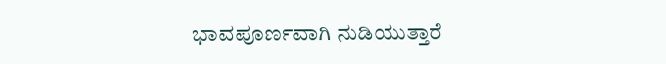ಭಾವಪೂರ್ಣವಾಗಿ ನುಡಿಯುತ್ತಾರೆ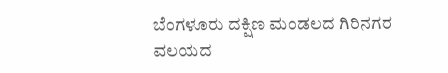ಬೆಂಗಳೂರು ದಕ್ಷಿಣ ಮಂಡಲದ ಗಿರಿನಗರ ವಲಯದ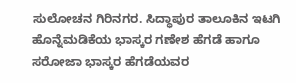ಸುಲೋಚನ ಗಿರಿನಗರ. ಸಿದ್ಧಾಪುರ ತಾಲೂಕಿನ ಇಟಗಿ ಹೊನ್ನೆಮಡಿಕೆಯ ಭಾಸ್ಕರ ಗಣೇಶ ಹೆಗಡೆ ಹಾಗೂ ಸರೋಜಾ ಭಾಸ್ಕರ ಹೆಗಡೆಯವರ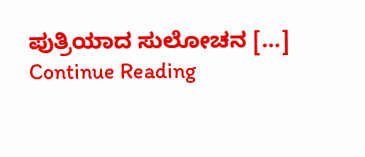ಪುತ್ರಿಯಾದ ಸುಲೋಚನ […]
Continue Reading